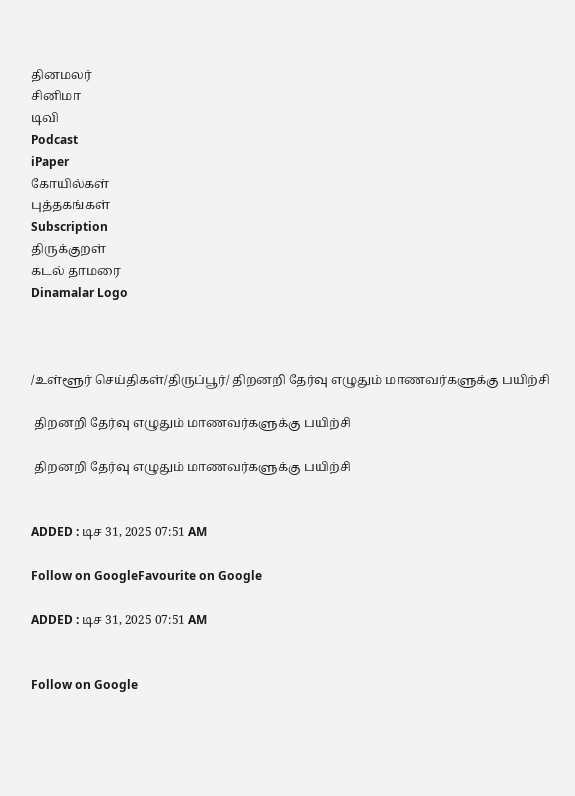தினமலர்
சினிமா
டிவி
Podcast
iPaper
கோயில்கள்
புத்தகங்கள்
Subscription
திருக்குறள்
கடல் தாமரை
Dinamalar Logo



/உள்ளூர் செய்திகள்/திருப்பூர்/ திறனறி தேர்வு எழுதும் மாணவர்களுக்கு பயிற்சி

 திறனறி தேர்வு எழுதும் மாணவர்களுக்கு பயிற்சி

 திறனறி தேர்வு எழுதும் மாணவர்களுக்கு பயிற்சி


ADDED : டிச 31, 2025 07:51 AM

Follow on GoogleFavourite on Google

ADDED : டிச 31, 2025 07:51 AM


Follow on Google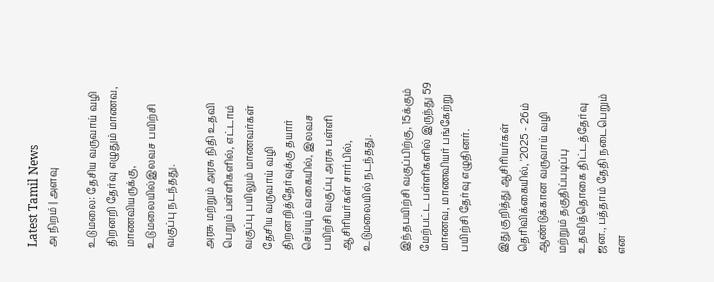Latest Tamil News
அ நிறம் | அளவு

உடுமலை: தேசிய வருவாய் வழி திறனறி தேர்வு எழுதும் மாணவ, மாணவியருக்கு, உடுமலையில்இலவச பயிற்சி வகுப்பு நடந்தது.

அரசு மற்றும் அரசு நிதி உதவி பெறும் பள்ளிகளில், எட்டாம் வகுப்பு பயிலும் மாணவர்கள் தேசிய வருவாய் வழி திறனறித்தேர்வுக்கு தயார் செய்யும் வகையில், இலவச பயிற்சி வகுப்பு அரசு பள்ளி ஆசிரியர்கள் சார்பில், உடுமலையில் நடந்தது.

இந்தபயிற்சி வகுப்பிற்கு, 15க்கும் மேற்பட்ட பள்ளிகளில் இருந்து 59 மாணவ, மாணவியர் பங்கேற்று பயிற்சி தேர்வு எழுதினர்.

இது குறித்து ஆசிரியர்கள் தெரிவிக்கையில், '2025 - 26ம் ஆண்டுக்கான வருவாய் வழி மற்றும் தகுதிப்படிப்பு உதவித்தொகை திட்டத்தேர்வு ஜன., பத்தாம் தேதி நடைபெறும் என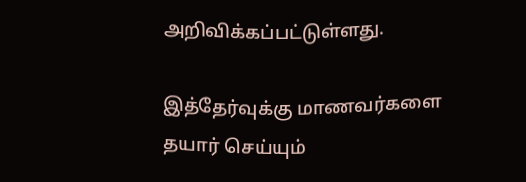அறிவிக்கப்பட்டுள்ளது.

இத்தேர்வுக்கு மாணவர்களை தயார் செய்யும்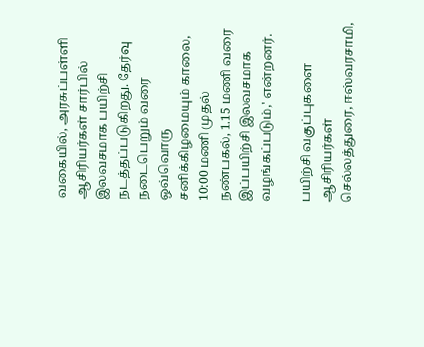வகையில், அரசுப்பள்ளி ஆசிரியர்கள் சார்பில் இலவசமாக பயிற்சி நடத்தப்படுகிறது. தேர்வு நடைபெறும் வரை ஒவ்வொரு சனிக்கிழமையும் காலை, 10:00 மணி முதல் நண்பகல், 1.15 மணி வரை இப்பயிற்சி இலவசமாக வழங்கப்படும்,' என்றனர்.

பயிற்சி வகுப்புகளை ஆசிரியர்கள் செல்லத்துரை, ஈஸ்வரசாமி,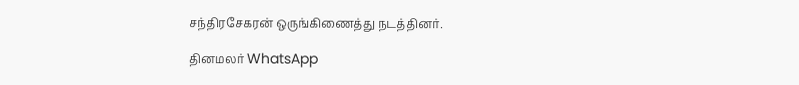சந்திரசேகரன் ஒருங்கிணைத்து நடத்தினர்.

தினமலர் WhatsApp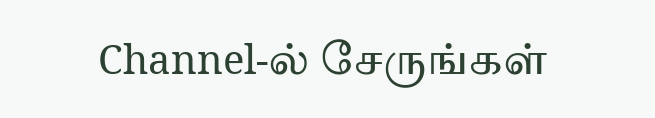Channel-ல் சேருங்கள்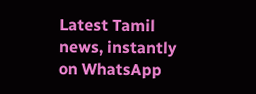Latest Tamil news, instantly on WhatsApp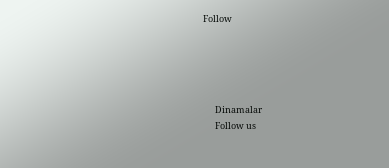Follow





      Dinamalar
      Follow us